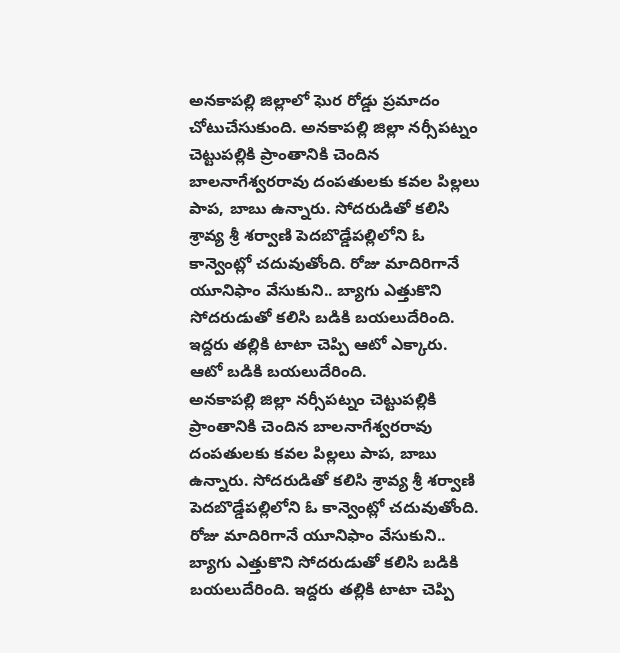అనకాపల్లి జిల్లాలో ఘెర రోడ్డు ప్రమాదం చోటుచేసుకుంది. అనకాపల్లి జిల్లా నర్సీపట్నం చెట్టుపల్లికి ప్రాంతానికి చెందిన బాలనాగేశ్వరరావు దంపతులకు కవల పిల్లలు పాప, బాబు ఉన్నారు. సోదరుడితో కలిసి శ్రావ్య శ్రీ శర్వాణి పెదబొడ్డేపల్లిలోని ఓ కాన్వెంట్లో చదువుతోంది. రోజు మాదిరిగానే యూనిఫాం వేసుకుని.. బ్యాగు ఎత్తుకొని సోదరుడుతో కలిసి బడికి బయలుదేరింది. ఇద్దరు తల్లికి టాటా చెప్పి ఆటో ఎక్కారు. ఆటో బడికి బయలుదేరింది.
అనకాపల్లి జిల్లా నర్సీపట్నం చెట్టుపల్లికి ప్రాంతానికి చెందిన బాలనాగేశ్వరరావు దంపతులకు కవల పిల్లలు పాప, బాబు ఉన్నారు. సోదరుడితో కలిసి శ్రావ్య శ్రీ శర్వాణి పెదబొడ్డేపల్లిలోని ఓ కాన్వెంట్లో చదువుతోంది. రోజు మాదిరిగానే యూనిఫాం వేసుకుని.. బ్యాగు ఎత్తుకొని సోదరుడుతో కలిసి బడికి బయలుదేరింది. ఇద్దరు తల్లికి టాటా చెప్పి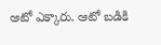ఆటో ఎక్కారు. ఆటో బడికి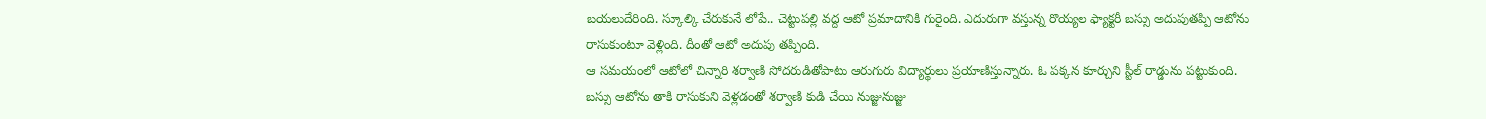బయలుదేరింది. స్కూల్కి చేరుకునే లోపే.. చెట్టుపల్లి వద్ద ఆటో ప్రమాదానికి గురైంది. ఎదురుగా వస్తున్న రొయ్యల ఫ్యాక్టరీ బస్సు అదుపుతప్పి ఆటోను రాసుకుంటూ వెళ్లింది. దీంతో ఆటో అదుపు తప్పింది.
ఆ సమయంలో ఆటోలో చిన్నారి శర్వాణి సోదరుడితోపాటు ఆరుగురు విద్యార్థులు ప్రయాణిస్తున్నారు. ఓ పక్కన కూర్చుని స్టీల్ రాడ్డును పట్టుకుంది. బస్సు ఆటోను తాకి రాసుకుని వెళ్లడంతో శర్వాణి కుడి చేయి నుజ్జునుజ్జు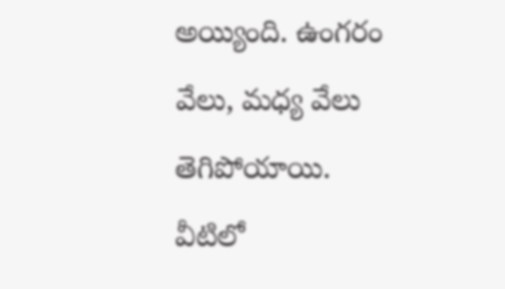అయ్యింది. ఉంగరం వేలు, మధ్య వేలు తెగిపోయాయి. వీటిలో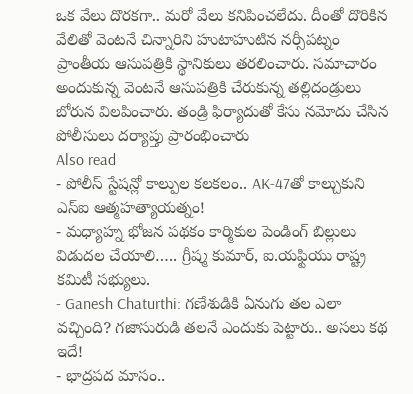ఒక వేలు దొరకగా.. మరో వేలు కనిపించలేదు. దీంతో దొరికిన వేలితో వెంటనే చిన్నారిని హుటాహుటిన నర్సీపట్నం ప్రాంతీయ ఆసుపత్రికి స్థానికులు తరలించారు. సమాచారం అందుకున్న వెంటనే ఆసుపత్రికి చేరుకున్న తల్లిదండ్రులు బోరున విలపించారు. తండ్రి ఫిర్యాదుతో కేసు నమోదు చేసిన పోలీసులు దర్యాప్తు ప్రారంభించారు
Also read
- పోలీస్ స్టేషన్లో కాల్పుల కలకలం.. AK-47తో కాల్చుకుని ఎస్ఐ ఆత్మహత్యాయత్నం!
- మధ్యాహ్న భోజన పథకం కార్మికుల పెండింగ్ బిల్లులు విడుదల చేయాలి….. గ్రీష్మ కుమార్, ఐ.యఫ్టియు రాష్ట్ర కమిటీ సభ్యులు.
- Ganesh Chaturthi: గణేశుడికి ఏనుగు తల ఎలా వచ్చింది? గజాసురుడి తలనే ఎందుకు పెట్టారు.. అసలు కథ ఇదే!
- భాద్రపద మాసం..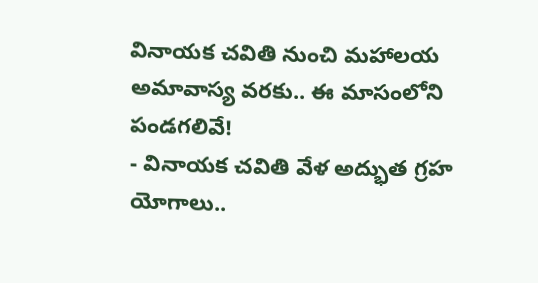వినాయక చవితి నుంచి మహాలయ అమావాస్య వరకు.. ఈ మాసంలోని పండగలివే!
- వినాయక చవితి వేళ అద్భుత గ్రహ యోగాలు..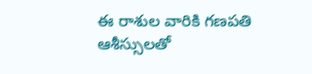ఈ రాశుల వారికి గణపతి ఆశీస్సులతో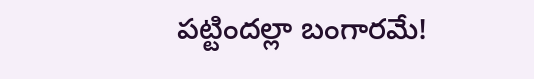పట్టిందల్లా బంగారమే!